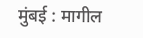मुंबई : मागील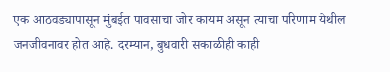एक आठवड्यापासून मुंबईत पावसाचा जोर कायम असून त्याचा परिणाम येथील जनजीवनावर होत आहे. दरम्यान, बुधवारी सकाळीही काही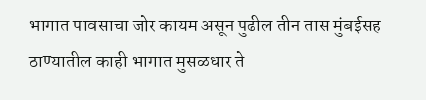भागात पावसाचा जोर कायम असून पुढील तीन तास मुंबईसह ठाण्यातील काही भागात मुसळधार ते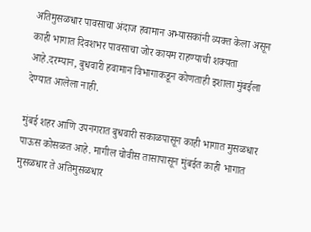अतिमुसळधार पावसाचा अंदाज हवामान अभ्यासकांनी व्यक्त केला असून काही भागात दिवशभर पावसाचा जोर कायम राहण्याची शक्यता आहे.दरम्यान, बुधवारी हवामान विभागाकडून कोणताही इशाला मुंबईला देण्यात आलेला नाही.

मुंबई शहर आणि उपनगरात बुधवारी सकाळपासून काही भागात मुसळधार पाऊस कोसळत आहे. मागील चोवीस तासापासून मुंबईत काही भागात मुसळधार ते अतिमुसळधार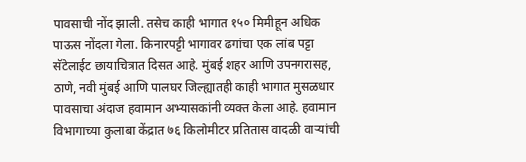पावसाची नोंद झाली. तसेच काही भागात १५० मिमीहून अधिक पाऊस नोंदला गेला. किनारपट्टी भागावर ढगांचा एक लांब पट्टा सॅटेलाईट छायाचित्रात दिसत आहे. मुंबई शहर आणि उपनगरासह, ठाणे, नवी मुंबई आणि पालघर जिल्ह्यातही काही भागात मुसळधार पावसाचा अंदाज हवामान अभ्यासकांनी व्यक्त केला आहे. हवामान विभागाच्या कुलाबा केंद्रात ७६ किलोमीटर प्रतितास वादळी वाऱ्यांची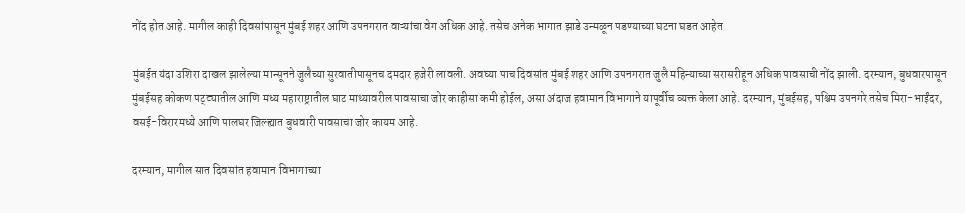नोंद होत आहे. मागील काही दिवसांपासून मुंबई शहर आणि उपनगरात वाऱ्यांचा वेग अधिक आहे. तसेच अनेक भागात झाडे उन्मळून पडण्याच्या घटना घडत आहेत

मुंबईत यंदा उशिरा दाखल झालेल्या मान्सूनने जुलैच्या सुरवातीपासूनच दमदार हजेरी लावली. अवघ्या पाच दिवसांत मुंबई शहर आणि उपनगरात जुलै महिन्याच्या सरासरीहून अधिक पावसाची नोंद झाली. दरम्यान, बुधवारपासून मुंबईसह कोकण पट्ट्यातील आणि मध्य महाराष्ट्रातील घाट माथ्यावरील पावसाचा जोर काहीसा कमी होईल, असा अंदाज हवामान विभागाने यापूर्वीच व्यक्त केला आहे. दरम्यान, मुंबईसह, पश्चिम उपनगरे तसेच मिरा-भाईंदर, वसई-विरारमध्ये आणि पालघर जिल्ह्यात बुधवारी पावसाचा जोर कायम आहे.

दरम्यान, मागील सात दिवसांत हवामान विभागाच्या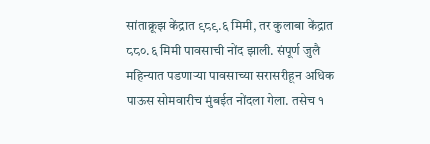सांताक्रूझ केंद्रात ९८९.६ मिमी, तर कुलाबा केंद्रात ८८०.६ मिमी पावसाची नोंद झाली. संपूर्ण जुलै महिन्यात पडणाऱ्या पावसाच्या सरासरीहून अधिक पाऊस सोमवारीच मुंबईत नोंदला गेला. तसेच १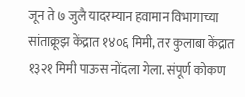जून ते ७ जुलै यादरम्यान हवामान विभागाच्या सांताक्रूझ केंद्रात १४०६ मिमी, तर कुलाबा केंद्रात १३२१ मिमी पाऊस नोंदला गेला. संपूर्ण कोकण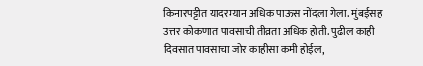किनारपट्टीत यादरम्यान अधिक पाऊस नोंदला गेला. मुंबईसह उत्तर कोकणात पावसाची तीव्रता अधिक होती. पुढील काही दिवसात पावसाचा जोर काहीसा कमी होईल,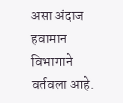असा अंदाज हवामान विभागाने वर्तवला आहे.